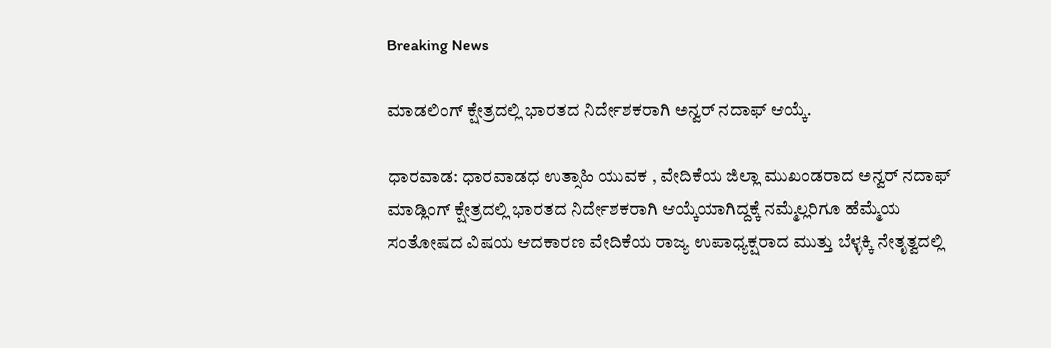Breaking News

ಮಾಡಲಿಂಗ್ ಕ್ಷೇತ್ರದಲ್ಲಿ ಭಾರತದ ನಿರ್ದೇಶಕರಾಗಿ ಅನ್ವರ್ ನದಾಫ್ ಆಯ್ಕೆ.

ಧಾರವಾಡ: ಧಾರವಾಡಧ ಉತ್ಸಾಹಿ ಯುವಕ , ವೇದಿಕೆಯ ಜಿಲ್ಲಾ ಮುಖಂಡರಾದ ಅನ್ವರ್ ನದಾಫ್ ಮಾಡ್ಲಿಂಗ್ ಕ್ಷೇತ್ರದಲ್ಲಿ ಭಾರತದ ನಿರ್ದೇಶಕರಾಗಿ ಆಯ್ಕೆಯಾಗಿದ್ದಕ್ಕೆ ನಮ್ಮೆಲ್ಲರಿಗೂ ಹೆಮ್ಮೆಯ ಸಂತೋಷದ ವಿಷಯ ಆದಕಾರಣ ವೇದಿಕೆಯ ರಾಜ್ಯ ಉಪಾಧ್ಯಕ್ಷರಾದ ಮುತ್ತು ಬೆಳ್ಳಕ್ಕಿ ನೇತೃತ್ವದಲ್ಲಿ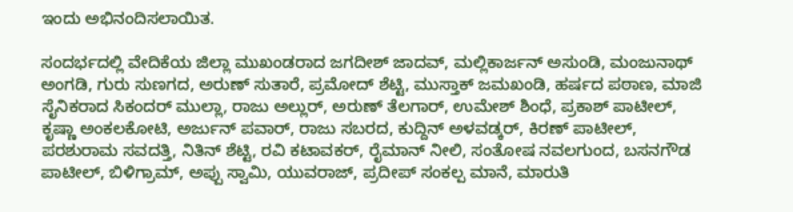ಇಂದು ಅಭಿನಂದಿಸಲಾಯಿತ.

ಸಂದರ್ಭದಲ್ಲಿ ವೇದಿಕೆಯ ಜಿಲ್ಲಾ ಮುಖಂಡರಾದ ಜಗದೀಶ್ ಜಾದವ್, ಮಲ್ಲಿಕಾರ್ಜನ್ ಅಸುಂಡಿ, ಮಂಜುನಾಥ್ ಅಂಗಡಿ, ಗುರು ಸುಣಗದ, ಅರುಣ್ ಸುತಾರೆ, ಪ್ರಮೋದ್ ಶೆಟ್ಟಿ, ಮುಸ್ತಾಕ್ ಜಮಖಂಡಿ, ಹರ್ಷದ ಪಠಾಣ, ಮಾಜಿ ಸೈನಿಕರಾದ ಸಿಕಂದರ್ ಮುಲ್ಲಾ, ರಾಜು ಅಲ್ಲುರ್, ಅರುಣ್ ತೆಲಗಾರ್, ಉಮೇಶ್ ಶಿಂಧೆ, ಪ್ರಕಾಶ್ ಪಾಟೀಲ್, ಕೃಷ್ಣಾ ಅಂಕಲಕೋಟಿ, ಅರ್ಜುನ್ ಪವಾರ್, ರಾಜು ಸಬರದ, ಕುದ್ದಿನ್ ಅಳವಡ್ಕರ್, ಕಿರಣ್ ಪಾಟೀಲ್, ಪರಶುರಾಮ ಸವದತ್ತಿ, ನಿತಿನ್ ಶೆಟ್ಟಿ, ರವಿ ಕಟಾವಕರ್, ರೈಮಾನ್ ನೀಲಿ, ಸಂತೋಷ ನವಲಗುಂದ, ಬಸನಗೌಡ ಪಾಟೀಲ್, ಬಿಳಿಗ್ರಾಮ್, ಅಪ್ಪು ಸ್ವಾಮಿ, ಯುವರಾಜ್, ಪ್ರದೀಪ್ ಸಂಕಲ್ಪ ಮಾನೆ, ಮಾರುತಿ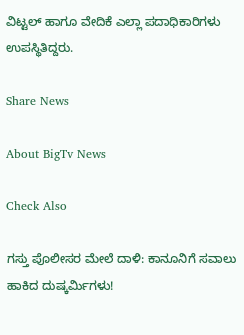ವಿಟ್ಟಲ್ ಹಾಗೂ ವೇದಿಕೆ ಎಲ್ಲಾ ಪದಾಧಿಕಾರಿಗಳು ಉಪಸ್ಥಿತಿದ್ದರು.

Share News

About BigTv News

Check Also

ಗಸ್ತು ಪೊಲೀಸರ ಮೇಲೆ ದಾಳಿ: ಕಾನೂನಿಗೆ ಸವಾಲು ಹಾಕಿದ ದುಷ್ಕರ್ಮಿಗಳು!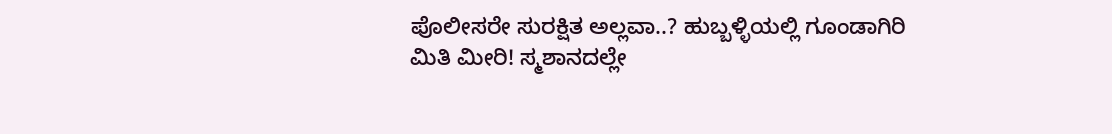ಪೊಲೀಸರೇ ಸುರಕ್ಷಿತ ಅಲ್ಲವಾ..? ಹುಬ್ಬಳ್ಳಿಯಲ್ಲಿ ಗೂಂಡಾಗಿರಿ ಮಿತಿ ಮೀರಿ! ಸ್ಮಶಾನದಲ್ಲೇ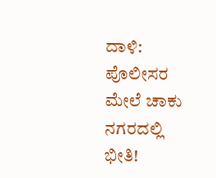ದಾಳಿ: ಪೊಲೀಸರ ಮೇಲೆ ಚಾಕು ನಗರದಲ್ಲಿ ಭೀತಿ!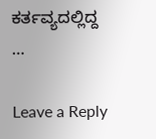ಕರ್ತವ್ಯದಲ್ಲಿದ್ದ …

Leave a Reply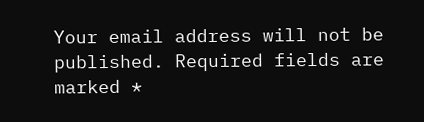Your email address will not be published. Required fields are marked *